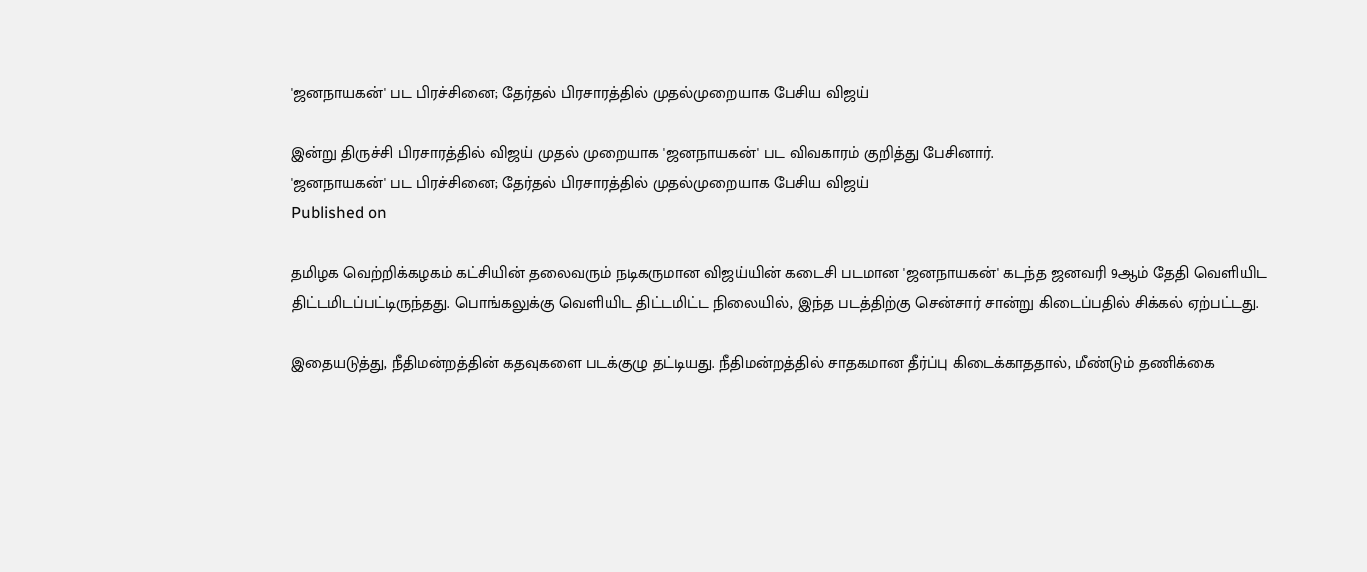'ஜனநாயகன்' பட பிரச்சினை; தேர்தல் பிரசாரத்தில் முதல்முறையாக பேசிய விஜய்

இன்று திருச்சி பிரசாரத்தில் விஜய் முதல் முறையாக 'ஜனநாயகன்' பட விவகாரம் குறித்து பேசினார்.
'ஜனநாயகன்' பட பிரச்சினை; தேர்தல் பிரசாரத்தில் முதல்முறையாக பேசிய விஜய்
Published on

தமிழக வெற்றிக்கழகம் கட்சியின் தலைவரும் நடிகருமான விஜய்யின் கடைசி படமான 'ஜனநாயகன்' கடந்த ஜனவரி 9ஆம் தேதி வெளியிட திட்டமிடப்பட்டிருந்தது. பொங்கலுக்கு வெளியிட திட்டமிட்ட நிலையில், இந்த படத்திற்கு சென்சார் சான்று கிடைப்பதில் சிக்கல் ஏற்பட்டது.

இதையடுத்து, நீதிமன்றத்தின் கதவுகளை படக்குழு தட்டியது. நீதிமன்றத்தில் சாதகமான தீர்ப்பு கிடைக்காததால், மீண்டும் தணிக்கை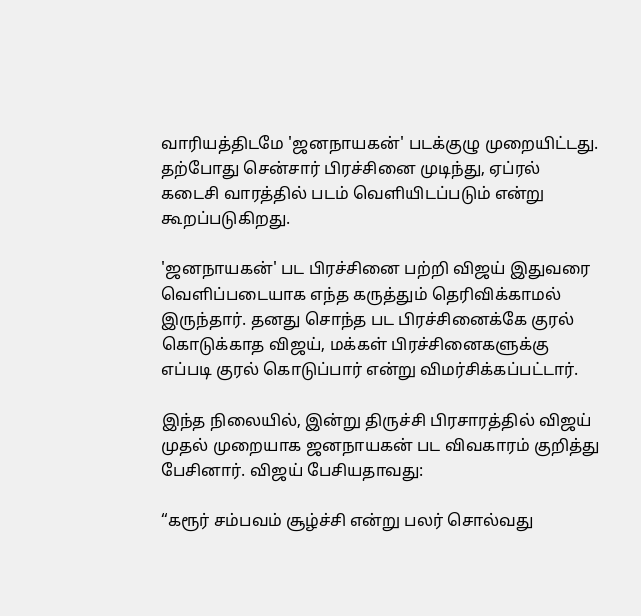வாரியத்திடமே 'ஜனநாயகன்' படக்குழு முறையிட்டது. தற்போது சென்சார் பிரச்சினை முடிந்து, ஏப்ரல் கடைசி வாரத்தில் படம் வெளியிடப்படும் என்று கூறப்படுகிறது.

'ஜனநாயகன்' பட பிரச்சினை பற்றி விஜய் இதுவரை வெளிப்படையாக எந்த கருத்தும் தெரிவிக்காமல் இருந்தார். தனது சொந்த பட பிரச்சினைக்கே குரல் கொடுக்காத விஜய், மக்கள் பிரச்சினைகளுக்கு எப்படி குரல் கொடுப்பார் என்று விமர்சிக்கப்பட்டார்.

இந்த நிலையில், இன்று திருச்சி பிரசாரத்தில் விஜய் முதல் முறையாக ஜனநாயகன் பட விவகாரம் குறித்து பேசினார். விஜய் பேசியதாவது:

“கரூர் சம்பவம் சூழ்ச்சி என்று பலர் சொல்வது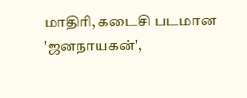மாதிரி, கடைசி படமான 'ஜனநாயகன்',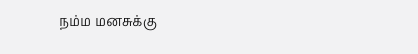நம்ம மனசுக்கு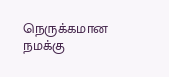நெருக்கமான நமக்கு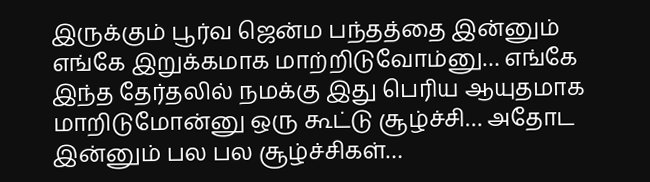இருக்கும் பூர்வ ஜென்ம பந்தத்தை இன்னும் எங்கே இறுக்கமாக மாற்றிடுவோம்னு… எங்கே இந்த தேர்தலில் நமக்கு இது பெரிய ஆயுதமாக மாறிடுமோன்னு ஒரு கூட்டு சூழ்ச்சி… அதோட இன்னும் பல பல சூழ்ச்சிகள்…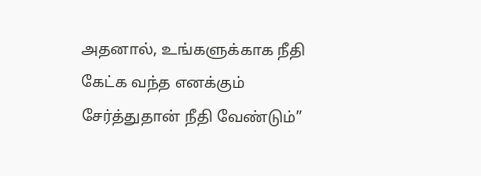அதனால், உங்களுக்காக நீதி கேட்க வந்த எனக்கும் சேர்த்துதான் நீதி வேண்டும்”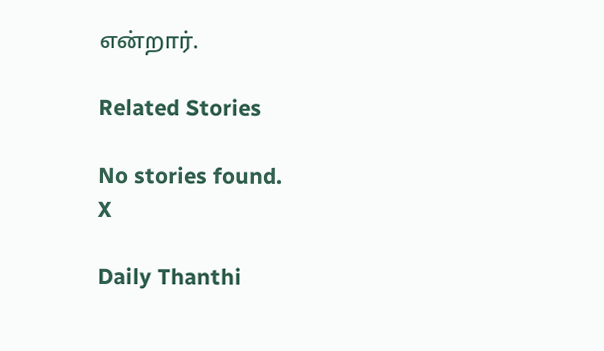என்றார்.

Related Stories

No stories found.
X

Daily Thanthi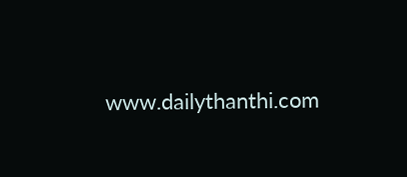www.dailythanthi.com